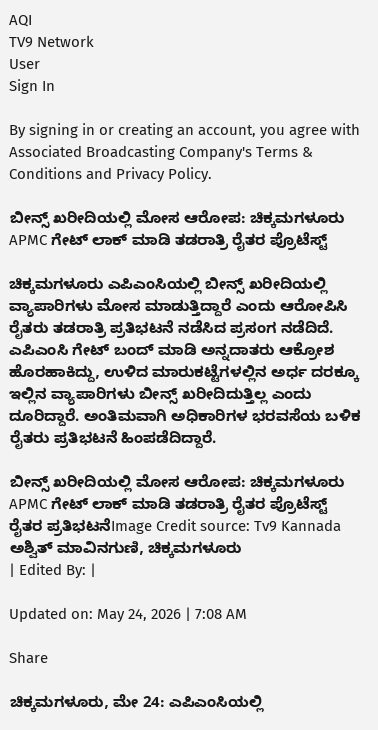AQI
TV9 Network
User
Sign In

By signing in or creating an account, you agree with Associated Broadcasting Company's Terms & Conditions and Privacy Policy.

ಬೀನ್ಸ್ ಖರೀದಿಯಲ್ಲಿ ಮೋಸ ಆರೋಪ: ಚಿಕ್ಕಮಗಳೂರು APMC ಗೇಟ್ ಲಾಕ್ ಮಾಡಿ ತಡರಾತ್ರಿ ರೈತರ ಪ್ರೊಟೆಸ್ಟ್

ಚಿಕ್ಕಮಗಳೂರು ಎಪಿಎಂಸಿಯಲ್ಲಿ ಬೀನ್ಸ್ ಖರೀದಿಯಲ್ಲಿ ವ್ಯಾಪಾರಿಗಳು ಮೋಸ ಮಾಡುತ್ತಿದ್ದಾರೆ ಎಂದು ಆರೋಪಿಸಿ ರೈತರು ತಡರಾತ್ರಿ ಪ್ರತಿಭಟನೆ ನಡೆಸಿದ ಪ್ರಸಂಗ ನಡೆದಿದೆ. ಎಪಿಎಂಸಿ ಗೇಟ್ ಬಂದ್ ಮಾಡಿ ಅನ್ನದಾತರು ಆಕ್ರೋಶ ಹೊರಹಾಕಿದ್ದು, ಉಳಿದ ಮಾರುಕಟ್ಟೆಗಳಲ್ಲಿನ ಅರ್ಧ ದರಕ್ಕೂ ಇಲ್ಲಿನ ವ್ಯಾಪಾರಿಗಳು ಬೀನ್ಸ್ ಖರೀದಿದುತ್ತಿಲ್ಲ ಎಂದು ದೂರಿದ್ದಾರೆ. ಅಂತಿಮವಾಗಿ ಅಧಿಕಾರಿಗಳ ಭರವಸೆಯ ಬಳಿಕ ರೈತರು ಪ್ರತಿಭಟನೆ ಹಿಂಪಡೆದಿದ್ದಾರೆ.

ಬೀನ್ಸ್ ಖರೀದಿಯಲ್ಲಿ ಮೋಸ ಆರೋಪ: ಚಿಕ್ಕಮಗಳೂರು APMC ಗೇಟ್ ಲಾಕ್ ಮಾಡಿ ತಡರಾತ್ರಿ ರೈತರ ಪ್ರೊಟೆಸ್ಟ್
ರೈತರ ಪ್ರತಿಭಟನೆImage Credit source: Tv9 Kannada
ಅಶ್ವಿತ್ ಮಾವಿನಗುಣಿ, ಚಿಕ್ಕಮಗಳೂರು
| Edited By: |

Updated on: May 24, 2026 | 7:08 AM

Share

ಚಿಕ್ಕಮಗಳೂರು, ಮೇ 24: ಎಪಿಎಂಸಿಯಲ್ಲಿ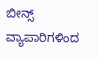ಬೀನ್ಸ್ ವ್ಯಾಪಾರಿಗಳಿಂದ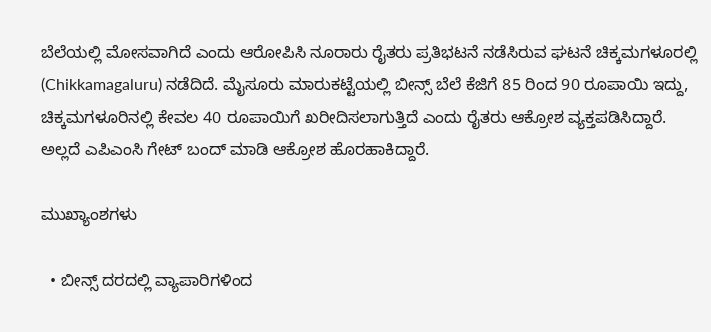ಬೆಲೆಯಲ್ಲಿ ಮೋಸವಾಗಿದೆ ಎಂದು ಆರೋಪಿಸಿ ನೂರಾರು ರೈತರು ಪ್ರತಿಭಟನೆ ನಡೆಸಿರುವ ಘಟನೆ ಚಿಕ್ಕಮಗಳೂರಲ್ಲಿ (Chikkamagaluru) ನಡೆದಿದೆ. ಮೈಸೂರು ಮಾರುಕಟ್ಟೆಯಲ್ಲಿ ಬೀನ್ಸ್ ಬೆಲೆ ಕೆಜಿಗೆ 85 ರಿಂದ 90 ರೂಪಾಯಿ ಇದ್ದು, ಚಿಕ್ಕಮಗಳೂರಿನಲ್ಲಿ ಕೇವಲ 40 ರೂಪಾಯಿಗೆ ಖರೀದಿಸಲಾಗುತ್ತಿದೆ ಎಂದು ರೈತರು ಆಕ್ರೋಶ ವ್ಯಕ್ತಪಡಿಸಿದ್ದಾರೆ. ಅಲ್ಲದೆ ಎಪಿಎಂಸಿ ಗೇಟ್‌ ಬಂದ್ ಮಾಡಿ ಆಕ್ರೋಶ ಹೊರಹಾಕಿದ್ದಾರೆ.

ಮುಖ್ಯಾಂಶಗಳು

  • ಬೀನ್ಸ್ ದರದಲ್ಲಿ ವ್ಯಾಪಾರಿಗಳಿಂದ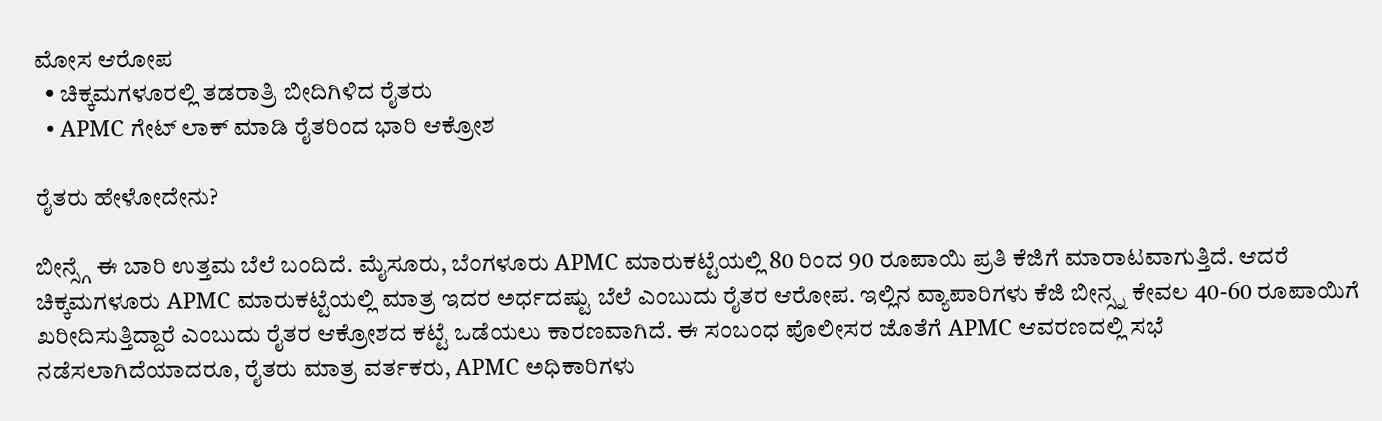ಮೋಸ ಆರೋಪ
  • ಚಿಕ್ಕಮಗಳೂರಲ್ಲಿ ತಡರಾತ್ರಿ ಬೀದಿಗಿಳಿದ ರೈತರು
  • APMC ಗೇಟ್ ಲಾಕ್ ಮಾಡಿ ರೈತರಿಂದ ಭಾರಿ ಆಕ್ರೋಶ

ರೈತರು ಹೇಳೋದೇನು?

ಬೀನ್ಸ್ಗೆ ಈ ಬಾರಿ ಉತ್ತಮ ಬೆಲೆ ಬಂದಿದೆ. ಮೈಸೂರು, ಬೆಂಗಳೂರು APMC ಮಾರುಕಟ್ಟೆಯಲ್ಲಿ 80 ರಿಂದ 90 ರೂಪಾಯಿ ಪ್ರತಿ ಕೆಜಿಗೆ ಮಾರಾಟವಾಗುತ್ತಿದೆ. ಆದರೆ ಚಿಕ್ಕಮಗಳೂರು APMC ಮಾರುಕಟ್ಟೆಯಲ್ಲಿ ಮಾತ್ರ ಇದರ ಅರ್ಧದಷ್ಟು ಬೆಲೆ ಎಂಬುದು ರೈತರ ಆರೋಪ. ಇಲ್ಲಿನ ವ್ಯಾಪಾರಿಗಳು ಕೆಜಿ ಬೀನ್ಸ್ನ ಕೇವಲ 40-60 ರೂಪಾಯಿಗೆ ಖರೀದಿಸುತ್ತಿದ್ದಾರೆ ಎಂಬುದು ರೈತರ ಆಕ್ರೋಶದ ಕಟ್ಟೆ ಒಡೆಯಲು ಕಾರಣವಾಗಿದೆ. ಈ ಸಂಬಂಧ ಪೊಲೀಸರ ಜೊತೆಗೆ APMC ಆವರಣದಲ್ಲಿ ಸಭೆ ನಡೆಸಲಾಗಿದೆಯಾದರೂ, ರೈತರು ಮಾತ್ರ ವರ್ತಕರು, APMC ಅಧಿಕಾರಿಗಳು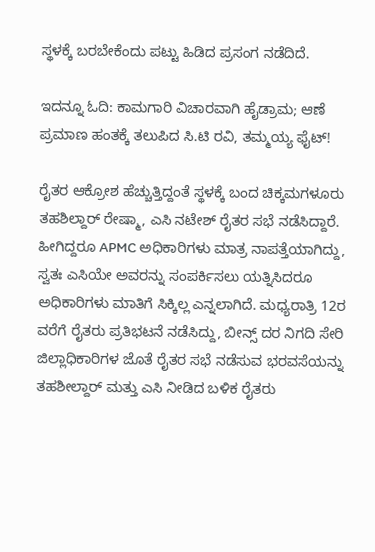ಸ್ಥಳಕ್ಕೆ ಬರಬೇಕೆಂದು ಪಟ್ಟು ಹಿಡಿದ ಪ್ರಸಂಗ ನಡೆದಿದೆ.

ಇದನ್ನೂ ಓದಿ: ಕಾಮಗಾರಿ ವಿಚಾರವಾಗಿ ಹೈಡ್ರಾಮ; ಆಣೆ ಪ್ರಮಾಣ ಹಂತಕ್ಕೆ ತಲುಪಿದ ಸಿ.ಟಿ ರವಿ, ತಮ್ಮಯ್ಯ ಫೈಟ್!

ರೈತರ ಆಕ್ರೋಶ ಹೆಚ್ಚುತ್ತಿದ್ದಂತೆ ಸ್ಥಳಕ್ಕೆ ಬಂದ ಚಿಕ್ಕಮಗಳೂರು ತಹಶಿಲ್ದಾರ್ ರೇಷ್ಮಾ, ಎಸಿ ನಟೇಶ್ ರೈತರ ಸಭೆ ನಡೆಸಿದ್ದಾರೆ. ಹೀಗಿದ್ದರೂ APMC ಅಧಿಕಾರಿಗಳು ಮಾತ್ರ ನಾಪತ್ತೆಯಾಗಿದ್ದು, ಸ್ವತಃ ಎಸಿಯೇ ಅವರನ್ನು ಸಂಪರ್ಕಿಸಲು ಯತ್ನಿಸಿದರೂ ಅಧಿಕಾರಿಗಳು ಮಾತಿಗೆ ಸಿಕ್ಕಿಲ್ಲ ಎನ್ನಲಾಗಿದೆ. ಮಧ್ಯರಾತ್ರಿ 12ರ ವರೆಗೆ ರೈತರು ಪ್ರತಿಭಟನೆ ನಡೆಸಿದ್ದು, ಬೀನ್ಸ್ ದರ ನಿಗದಿ ಸೇರಿ ಜಿಲ್ಲಾಧಿಕಾರಿಗಳ ಜೊತೆ ರೈತರ ಸಭೆ ನಡೆಸುವ ಭರವಸೆಯನ್ನು ತಹಶೀಲ್ದಾರ್ ಮತ್ತು ಎಸಿ ನೀಡಿದ ಬಳಿಕ ರೈತರು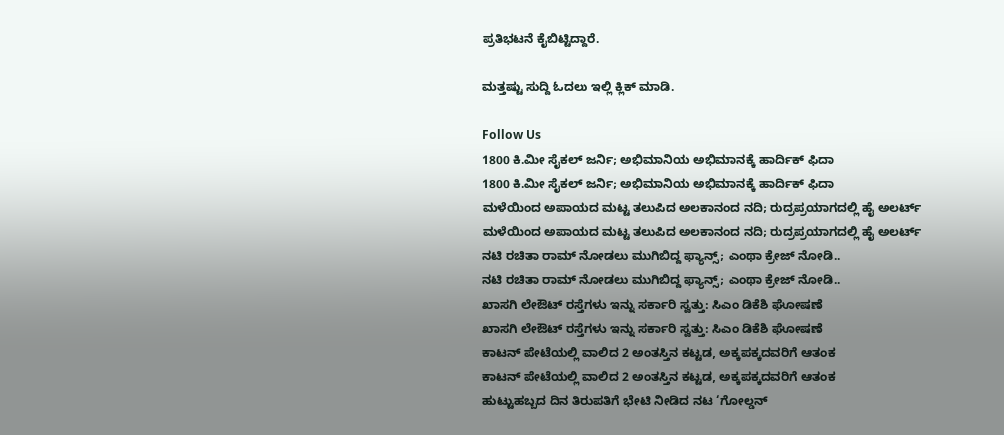ಪ್ರತಿಭಟನೆ ಕೈಬಿಟ್ಟಿದ್ದಾರೆ.

ಮತ್ತಷ್ಟು ಸುದ್ದಿ ಓದಲು ಇಲ್ಲಿ ಕ್ಲಿಕ್ ಮಾಡಿ.

Follow Us
1800 ಕಿ.ಮೀ ಸೈಕಲ್ ಜರ್ನಿ; ಅಭಿಮಾನಿಯ ಅಭಿಮಾನಕ್ಕೆ ಹಾರ್ದಿಕ್ ಫಿದಾ
1800 ಕಿ.ಮೀ ಸೈಕಲ್ ಜರ್ನಿ; ಅಭಿಮಾನಿಯ ಅಭಿಮಾನಕ್ಕೆ ಹಾರ್ದಿಕ್ ಫಿದಾ
ಮಳೆಯಿಂದ ಅಪಾಯದ ಮಟ್ಟ ತಲುಪಿದ ಅಲಕಾನಂದ ನದಿ; ರುದ್ರಪ್ರಯಾಗದಲ್ಲಿ ಹೈ ಅಲರ್ಟ್
ಮಳೆಯಿಂದ ಅಪಾಯದ ಮಟ್ಟ ತಲುಪಿದ ಅಲಕಾನಂದ ನದಿ; ರುದ್ರಪ್ರಯಾಗದಲ್ಲಿ ಹೈ ಅಲರ್ಟ್
ನಟಿ ರಚಿತಾ ರಾಮ್ ನೋಡಲು ಮುಗಿಬಿದ್ದ ಫ್ಯಾನ್ಸ್; ಎಂಥಾ ಕ್ರೇಜ್ ನೋಡಿ..
ನಟಿ ರಚಿತಾ ರಾಮ್ ನೋಡಲು ಮುಗಿಬಿದ್ದ ಫ್ಯಾನ್ಸ್; ಎಂಥಾ ಕ್ರೇಜ್ ನೋಡಿ..
ಖಾಸಗಿ ಲೇಔಟ್ ರಸ್ತೆಗಳು ಇನ್ನು ಸರ್ಕಾರಿ ಸ್ವತ್ತು: ಸಿಎಂ ಡಿಕೆಶಿ ಘೋಷಣೆ
ಖಾಸಗಿ ಲೇಔಟ್ ರಸ್ತೆಗಳು ಇನ್ನು ಸರ್ಕಾರಿ ಸ್ವತ್ತು: ಸಿಎಂ ಡಿಕೆಶಿ ಘೋಷಣೆ
ಕಾಟನ್ ಪೇಟೆಯಲ್ಲಿ ವಾಲಿದ 2 ಅಂತಸ್ತಿನ ಕಟ್ಟಡ, ಅಕ್ಕಪಕ್ಕದವರಿಗೆ ಆತಂಕ
ಕಾಟನ್ ಪೇಟೆಯಲ್ಲಿ ವಾಲಿದ 2 ಅಂತಸ್ತಿನ ಕಟ್ಟಡ, ಅಕ್ಕಪಕ್ಕದವರಿಗೆ ಆತಂಕ
ಹುಟ್ಟುಹಬ್ಬದ ದಿನ ತಿರುಪತಿಗೆ ಭೇಟಿ ನೀಡಿದ ನಟ ‘ಗೋಲ್ಡನ್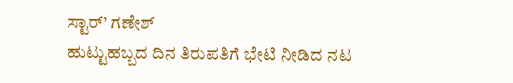ಸ್ಟಾರ್’ ಗಣೇಶ್
ಹುಟ್ಟುಹಬ್ಬದ ದಿನ ತಿರುಪತಿಗೆ ಭೇಟಿ ನೀಡಿದ ನಟ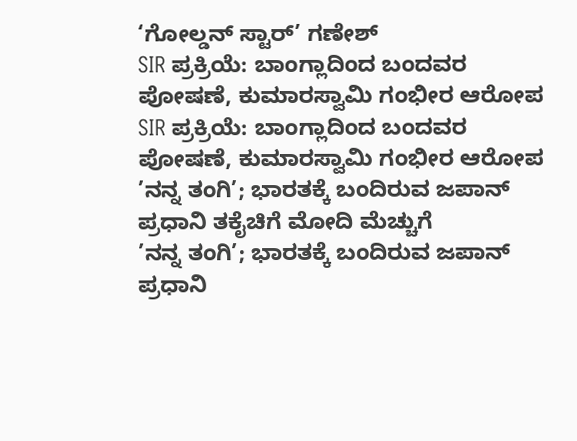‘ಗೋಲ್ಡನ್ ಸ್ಟಾರ್’ ಗಣೇಶ್
SIR ಪ್ರಕ್ರಿಯೆ: ಬಾಂಗ್ಲಾದಿಂದ ಬಂದವರ ಪೋಷಣೆ, ಕುಮಾರಸ್ವಾಮಿ ಗಂಭೀರ ಆರೋಪ
SIR ಪ್ರಕ್ರಿಯೆ: ಬಾಂಗ್ಲಾದಿಂದ ಬಂದವರ ಪೋಷಣೆ, ಕುಮಾರಸ್ವಾಮಿ ಗಂಭೀರ ಆರೋಪ
’ನನ್ನ ತಂಗಿ’; ಭಾರತಕ್ಕೆ ಬಂದಿರುವ ಜಪಾನ್ ಪ್ರಧಾನಿ ತಕೈಚಿಗೆ ಮೋದಿ ಮೆಚ್ಚುಗೆ
’ನನ್ನ ತಂಗಿ’; ಭಾರತಕ್ಕೆ ಬಂದಿರುವ ಜಪಾನ್ ಪ್ರಧಾನಿ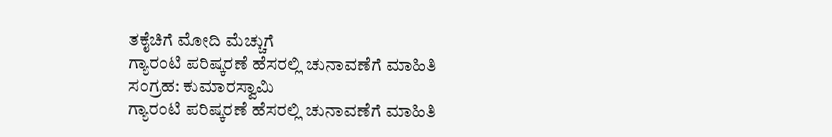ತಕೈಚಿಗೆ ಮೋದಿ ಮೆಚ್ಚುಗೆ
ಗ್ಯಾರಂಟಿ ಪರಿಷ್ಕರಣೆ ಹೆಸರಲ್ಲಿ ಚುನಾವಣೆಗೆ ಮಾಹಿತಿ ಸಂಗ್ರಹ: ಕುಮಾರಸ್ವಾಮಿ
ಗ್ಯಾರಂಟಿ ಪರಿಷ್ಕರಣೆ ಹೆಸರಲ್ಲಿ ಚುನಾವಣೆಗೆ ಮಾಹಿತಿ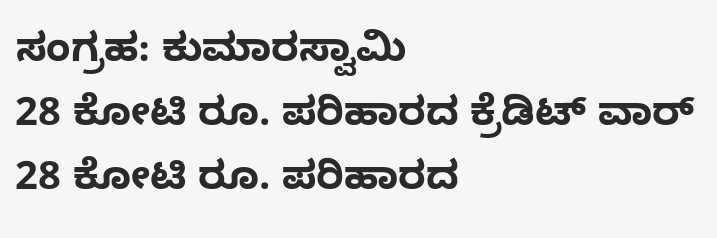ಸಂಗ್ರಹ: ಕುಮಾರಸ್ವಾಮಿ
28 ಕೋಟಿ ರೂ. ಪರಿಹಾರದ ಕ್ರೆಡಿಟ್ ವಾರ್
28 ಕೋಟಿ ರೂ. ಪರಿಹಾರದ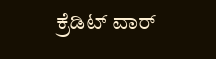ಕ್ರೆಡಿಟ್ ವಾರ್